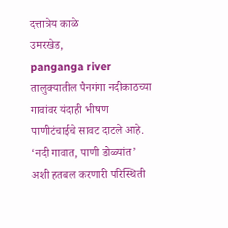दत्तात्रेय काळे
उमरखेड,
panganga river तालुक्यातील पैनगंगा नदीकाठच्या गावांवर यंदाही भीषण पाणीटंचाईचे सावट दाटले आहे. ‘नदी गावात, पाणी डोळ्यांत’ अशी हतबल करणारी परिस्थिती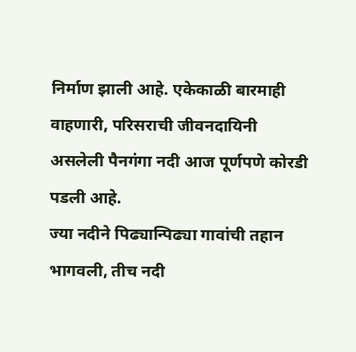निर्माण झाली आहे. एकेकाळी बारमाही वाहणारी, परिसराची जीवनदायिनी असलेली पैनगंगा नदी आज पूर्णपणे कोरडी पडली आहे.
ज्या नदीने पिढ्यान्पिढ्या गावांची तहान भागवली, तीच नदी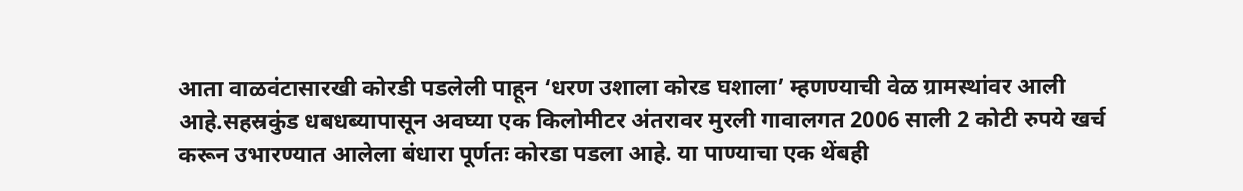आता वाळवंटासारखी कोरडी पडलेली पाहून ‘धरण उशाला कोरड घशाला’ म्हणण्याची वेळ ग्रामस्थांवर आली आहे.सहस्रकुंड धबधब्यापासून अवघ्या एक किलोमीटर अंतरावर मुरली गावालगत 2006 साली 2 कोटी रुपये खर्च करून उभारण्यात आलेला बंधारा पूर्णतः कोरडा पडला आहे. या पाण्याचा एक थेंबही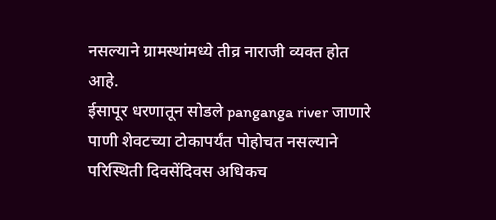नसल्याने ग्रामस्थांमध्ये तीव्र नाराजी व्यक्त होत आहे.
ईसापूर धरणातून सोडले panganga river जाणारे पाणी शेवटच्या टोकापर्यंत पोहोचत नसल्याने परिस्थिती दिवसेंदिवस अधिकच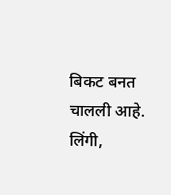बिकट बनत चालली आहे. लिंगी,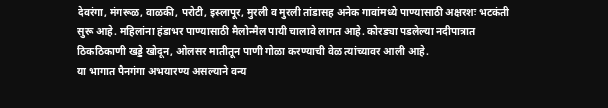देवरंगा, मंगरूळ, वाळकी, परोटी, इस्लापूर, मुरली व मुरली तांडासह अनेक गावांमध्ये पाण्यासाठी अक्षरशः भटकंती सुरू आहे. महिलांना हंडाभर पाण्यासाठी मैलोन्मैल पायी चालावे लागत आहे. कोरड्या पडलेल्या नदीपात्रात ठिकठिकाणी खड्डे खोदून, ओलसर मातीतून पाणी गोळा करण्याची वेळ त्यांच्यावर आली आहे.
या भागात पैनगंगा अभयारण्य असल्याने वन्य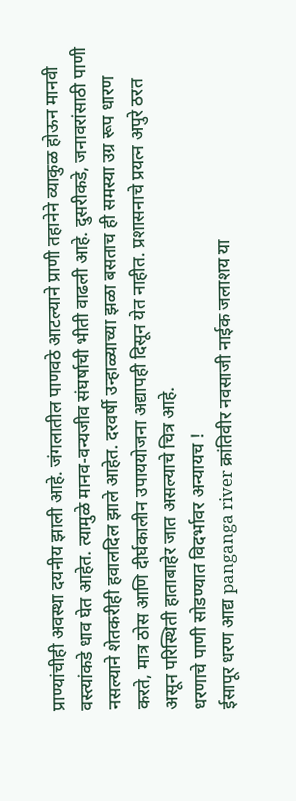प्राण्यांचीही अवस्था दयनीय झाली आहे. जंगलातील पाणवठे आटल्याने प्राणी तहानेने व्याकुळ होऊन मानवी वस्त्यांकडे धाव घेत आहेत. त्यामुळे मानव-वन्यजीव संघर्षाची भीती वाढली आहे. दुसरीकडे, जनावरांसाठी पाणी नसल्याने शेतकरीही हवालदिल झाले आहेत. दरवर्षी उन्हाळ्याच्या झळा बसताच ही समस्या उग्र रूप धारण करते, मात्र ठोस आणि दीर्घकालीन उपाययोजना अद्यापही दिसून येत नाहीत. प्रशासनाचे प्रयत्न अपुरे ठरत असून परिस्थिती हाताबाहेर जात असल्याचे चित्र आहे.
धरणाचे पाणी सोडण्यात विदर्भावर अन्यायच !
ईसापूर धरण आद्य panganga river क्रांतिवीर नवसाजी नाईक जलाशय या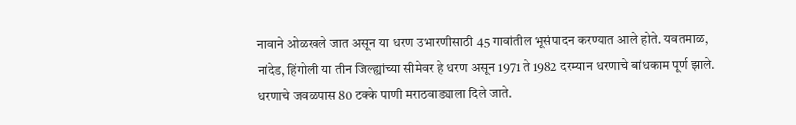नावाने ओळखले जात असून या धरण उभारणीसाठी 45 गावांतील भूसंपादन करण्यात आले होते. यवतमाळ, नांदेड, हिंगोली या तीन जिल्ह्यांच्या सीमेवर हे धरण असून 1971 ते 1982 दरम्यान धरणाचे बांधकाम पूर्ण झाले. धरणाचे जवळपास 80 टक्के पाणी मराठवाड्याला दिले जाते.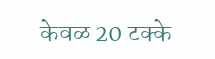केवळ 20 टक्के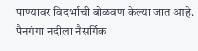पाण्यावर विदर्भाची बोळवण केल्या जात आहे. पैनगंगा नदीला नैसर्गिक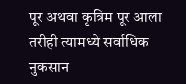पूर अथवा कृत्रिम पूर आला तरीही त्यामध्ये सर्वाधिक नुकसान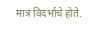मात्र विदर्भाचे होते.